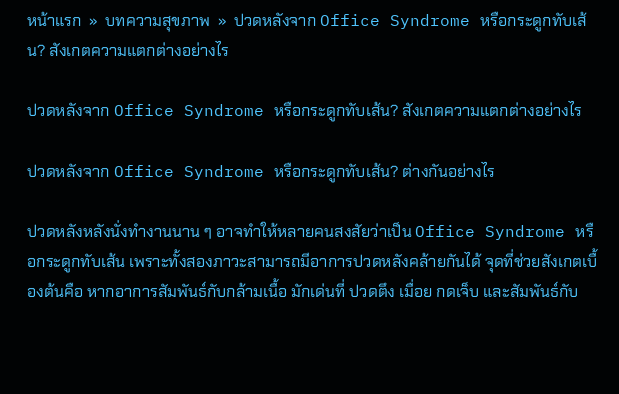หน้าแรก  »  บทความสุขภาพ  »  ปวดหลังจาก Office Syndrome หรือกระดูกทับเส้น? สังเกตความแตกต่างอย่างไร

ปวดหลังจาก Office Syndrome หรือกระดูกทับเส้น? สังเกตความแตกต่างอย่างไร

ปวดหลังจาก Office Syndrome หรือกระดูกทับเส้น? ต่างกันอย่างไร

ปวดหลังหลังนั่งทำงานนาน ๆ อาจทำให้หลายคนสงสัยว่าเป็น Office Syndrome หรือกระดูกทับเส้น เพราะทั้งสองภาวะสามารถมีอาการปวดหลังคล้ายกันได้ จุดที่ช่วยสังเกตเบื้องต้นคือ หากอาการสัมพันธ์กับกล้ามเนื้อ มักเด่นที่ ปวดตึง เมื่อย กดเจ็บ และสัมพันธ์กับ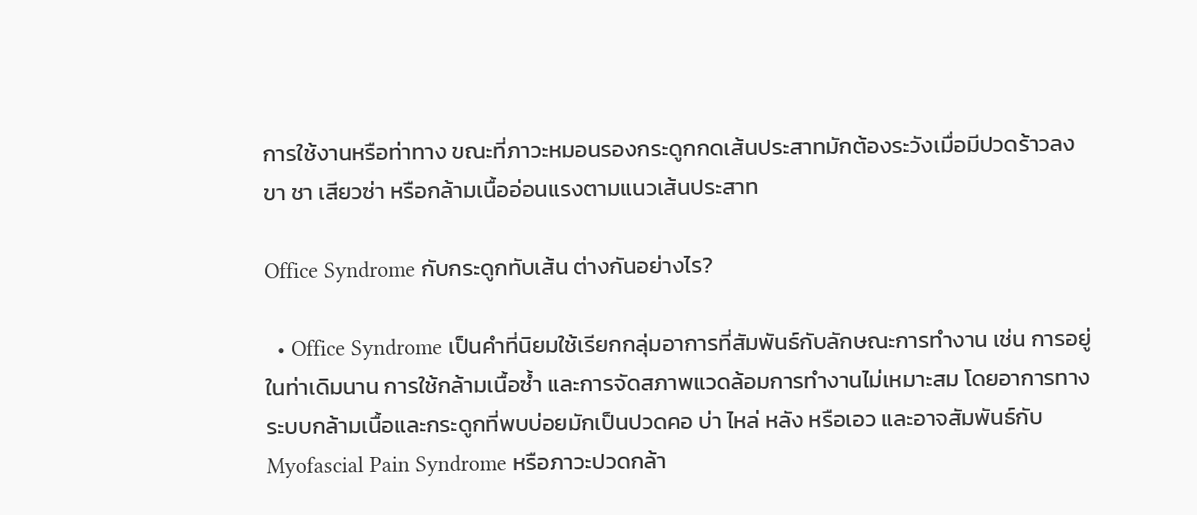การใช้งานหรือท่าทาง ขณะที่ภาวะหมอนรองกระดูกกดเส้นประสาทมักต้องระวังเมื่อมีปวดร้าวลงขา ชา เสียวซ่า หรือกล้ามเนื้ออ่อนแรงตามแนวเส้นประสาท

Office Syndrome กับกระดูกทับเส้น ต่างกันอย่างไร?

  • Office Syndrome เป็นคำที่นิยมใช้เรียกกลุ่มอาการที่สัมพันธ์กับลักษณะการทำงาน เช่น การอยู่ในท่าเดิมนาน การใช้กล้ามเนื้อซ้ำ และการจัดสภาพแวดล้อมการทำงานไม่เหมาะสม โดยอาการทางระบบกล้ามเนื้อและกระดูกที่พบบ่อยมักเป็นปวดคอ บ่า ไหล่ หลัง หรือเอว และอาจสัมพันธ์กับ Myofascial Pain Syndrome หรือภาวะปวดกล้า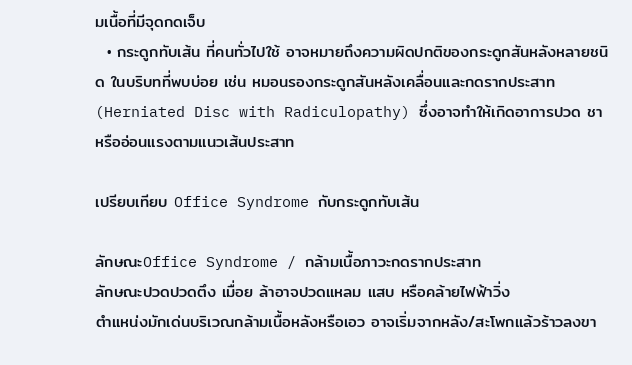มเนื้อที่มีจุดกดเจ็บ
  • กระดูกทับเส้น ที่คนทั่วไปใช้ อาจหมายถึงความผิดปกติของกระดูกสันหลังหลายชนิด ในบริบทที่พบบ่อย เช่น หมอนรองกระดูกสันหลังเคลื่อนและกดรากประสาท (Herniated Disc with Radiculopathy) ซึ่งอาจทำให้เกิดอาการปวด ชา หรืออ่อนแรงตามแนวเส้นประสาท

เปรียบเทียบ Office Syndrome กับกระดูกทับเส้น

ลักษณะOffice Syndrome / กล้ามเนื้อภาวะกดรากประสาท
ลักษณะปวดปวดตึง เมื่อย ล้าอาจปวดแหลม แสบ หรือคล้ายไฟฟ้าวิ่ง
ตำแหน่งมักเด่นบริเวณกล้ามเนื้อหลังหรือเอว อาจเริ่มจากหลัง/สะโพกแล้วร้าวลงขา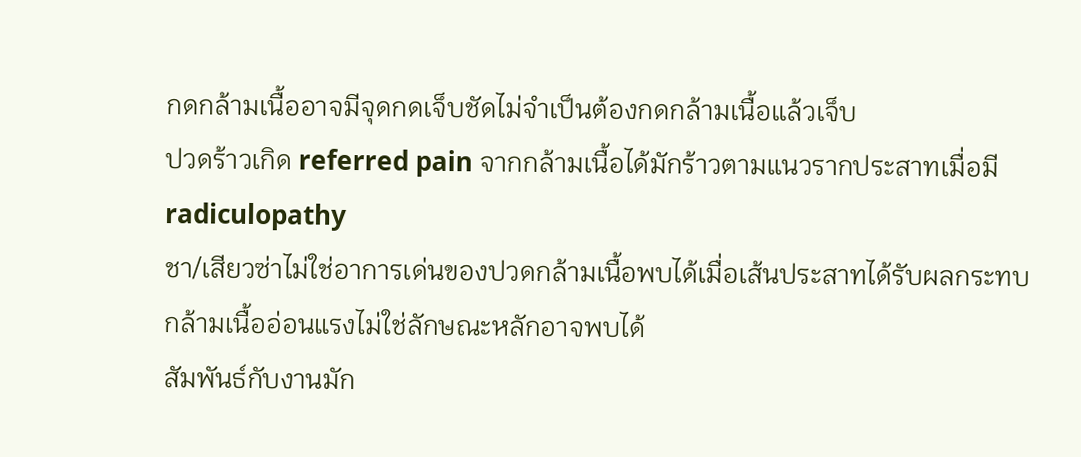กดกล้ามเนื้ออาจมีจุดกดเจ็บชัดไม่จำเป็นต้องกดกล้ามเนื้อแล้วเจ็บ
ปวดร้าวเกิด referred pain จากกล้ามเนื้อได้มักร้าวตามแนวรากประสาทเมื่อมี radiculopathy
ชา/เสียวซ่าไม่ใช่อาการเด่นของปวดกล้ามเนื้อพบได้เมื่อเส้นประสาทได้รับผลกระทบ
กล้ามเนื้ออ่อนแรงไม่ใช่ลักษณะหลักอาจพบได้
สัมพันธ์กับงานมัก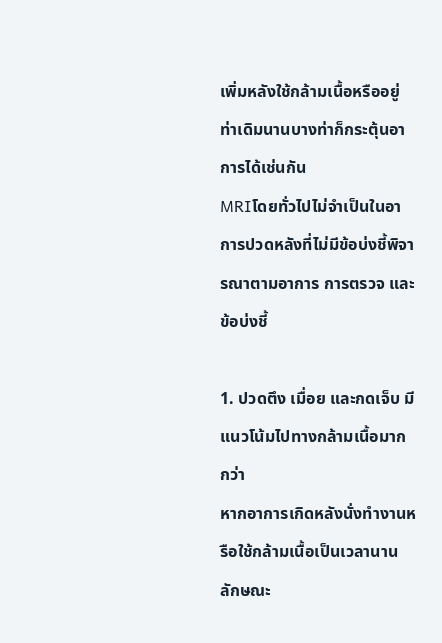เพิ่มหลังใช้กล้ามเนื้อหรืออยู่ท่าเดิมนานบางท่าก็กระตุ้นอาการได้เช่นกัน
MRIโดยทั่วไปไม่จำเป็นในอาการปวดหลังที่ไม่มีข้อบ่งชี้พิจารณาตามอาการ การตรวจ และข้อบ่งชี้

1. ปวดตึง เมื่อย และกดเจ็บ มีแนวโน้มไปทางกล้ามเนื้อมากกว่า
หากอาการเกิดหลังนั่งทำงานหรือใช้กล้ามเนื้อเป็นเวลานาน ลักษณะ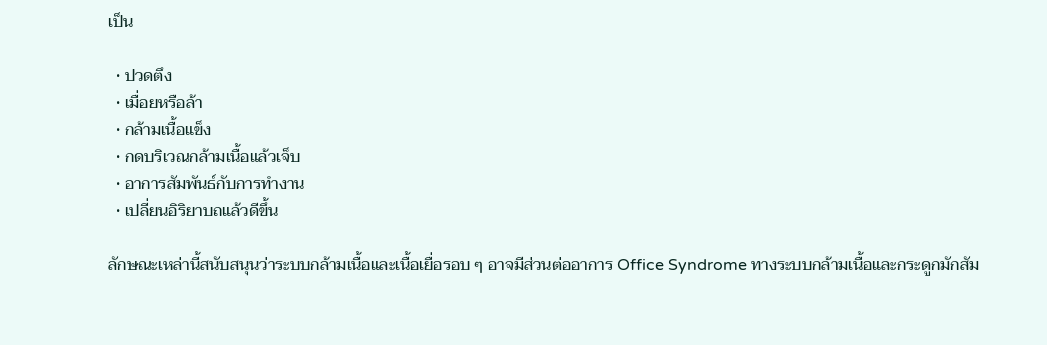เป็น

  • ปวดตึง
  • เมื่อยหรือล้า
  • กล้ามเนื้อแข็ง
  • กดบริเวณกล้ามเนื้อแล้วเจ็บ
  • อาการสัมพันธ์กับการทำงาน
  • เปลี่ยนอิริยาบถแล้วดีขึ้น

ลักษณะเหล่านี้สนับสนุนว่าระบบกล้ามเนื้อและเนื้อเยื่อรอบ ๆ อาจมีส่วนต่ออาการ Office Syndrome ทางระบบกล้ามเนื้อและกระดูกมักสัม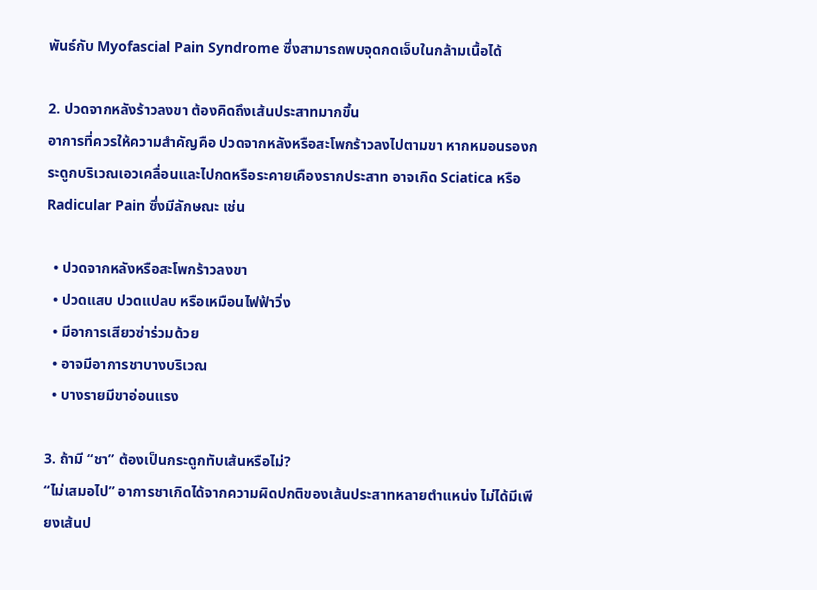พันธ์กับ Myofascial Pain Syndrome ซึ่งสามารถพบจุดกดเจ็บในกล้ามเนื้อได้

2. ปวดจากหลังร้าวลงขา ต้องคิดถึงเส้นประสาทมากขึ้น
อาการที่ควรให้ความสำคัญคือ ปวดจากหลังหรือสะโพกร้าวลงไปตามขา หากหมอนรองกระดูกบริเวณเอวเคลื่อนและไปกดหรือระคายเคืองรากประสาท อาจเกิด Sciatica หรือ Radicular Pain ซึ่งมีลักษณะ เช่น

  • ปวดจากหลังหรือสะโพกร้าวลงขา
  • ปวดแสบ ปวดแปลบ หรือเหมือนไฟฟ้าวิ่ง
  • มีอาการเสียวซ่าร่วมด้วย
  • อาจมีอาการชาบางบริเวณ
  • บางรายมีขาอ่อนแรง

3. ถ้ามี “ชา” ต้องเป็นกระดูกทับเส้นหรือไม่?
“ไม่เสมอไป” อาการชาเกิดได้จากความผิดปกติของเส้นประสาทหลายตำแหน่ง ไม่ได้มีเพียงเส้นป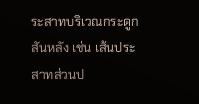ระสาทบริเวณกระดูกสันหลัง เช่น เส้นประสาทส่วนป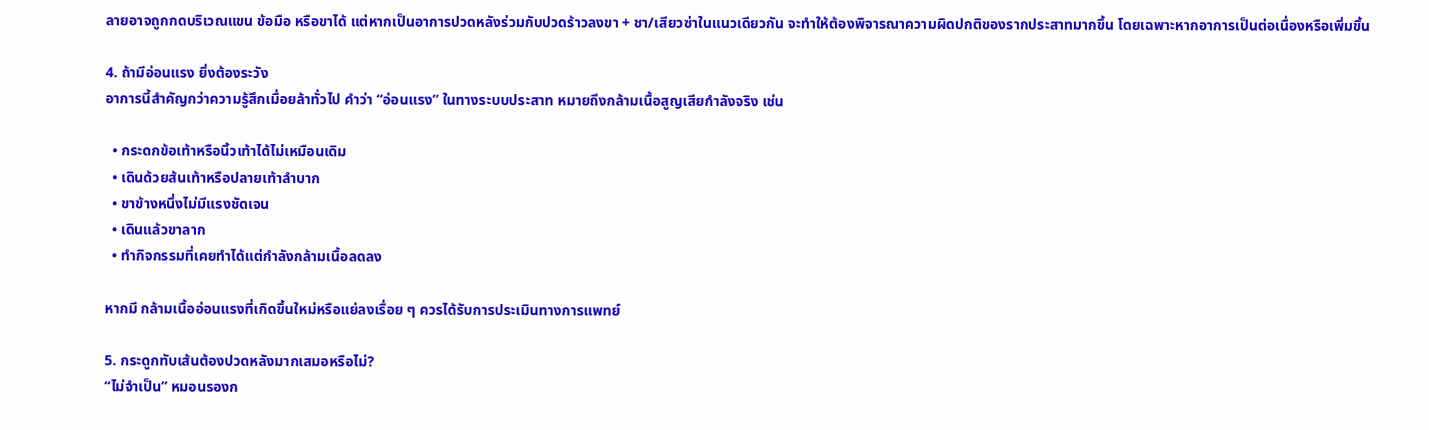ลายอาจถูกกดบริเวณแขน ข้อมือ หรือขาได้ แต่หากเป็นอาการปวดหลังร่วมกับปวดร้าวลงขา + ชา/เสียวซ่าในแนวเดียวกัน จะทำให้ต้องพิจารณาความผิดปกติของรากประสาทมากขึ้น โดยเฉพาะหากอาการเป็นต่อเนื่องหรือเพิ่มขึ้น

4. ถ้ามีอ่อนแรง ยิ่งต้องระวัง
อาการนี้สำคัญกว่าความรู้สึกเมื่อยล้าทั่วไป คำว่า “อ่อนแรง” ในทางระบบประสาท หมายถึงกล้ามเนื้อสูญเสียกำลังจริง เช่น

  • กระดกข้อเท้าหรือนิ้วเท้าได้ไม่เหมือนเดิม
  • เดินด้วยส้นเท้าหรือปลายเท้าลำบาก
  • ขาข้างหนึ่งไม่มีแรงชัดเจน
  • เดินแล้วขาลาก
  • ทำกิจกรรมที่เคยทำได้แต่กำลังกล้ามเนื้อลดลง

หากมี กล้ามเนื้ออ่อนแรงที่เกิดขึ้นใหม่หรือแย่ลงเรื่อย ๆ ควรได้รับการประเมินทางการแพทย์

5. กระดูกทับเส้นต้องปวดหลังมากเสมอหรือไม่?
“ไม่จำเป็น” หมอนรองก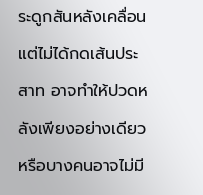ระดูกสันหลังเคลื่อนแต่ไม่ได้กดเส้นประสาท อาจทำให้ปวดหลังเพียงอย่างเดียว หรือบางคนอาจไม่มี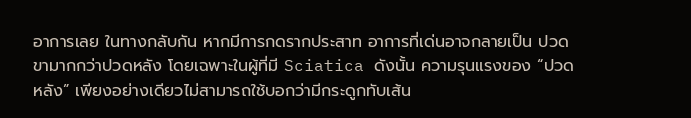อาการเลย ในทางกลับกัน หากมีการกดรากประสาท อาการที่เด่นอาจกลายเป็น ปวดขามากกว่าปวดหลัง โดยเฉพาะในผู้ที่มี Sciatica ดังนั้น ความรุนแรงของ “ปวดหลัง” เพียงอย่างเดียวไม่สามารถใช้บอกว่ามีกระดูกทับเส้น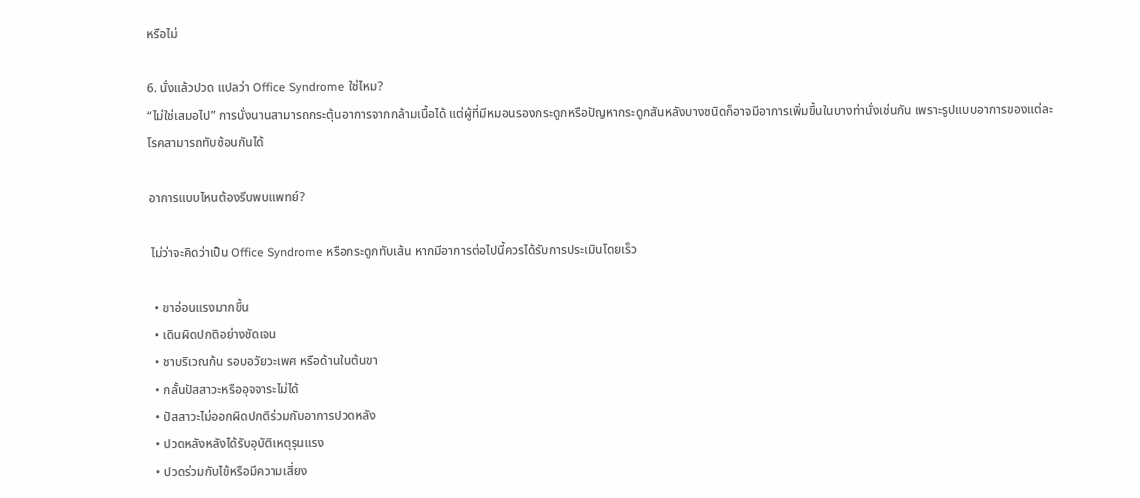หรือไม่

6. นั่งแล้วปวด แปลว่า Office Syndrome ใช่ไหม?
“ไม่ใช่เสมอไป” การนั่งนานสามารถกระตุ้นอาการจากกล้ามเนื้อได้ แต่ผู้ที่มีหมอนรองกระดูกหรือปัญหากระดูกสันหลังบางชนิดก็อาจมีอาการเพิ่มขึ้นในบางท่านั่งเช่นกัน เพราะรูปแบบอาการของแต่ละโรคสามารถทับซ้อนกันได้

อาการแบบไหนต้องรีบพบแพทย์?

 ไม่ว่าจะคิดว่าเป็น Office Syndrome หรือกระดูกทับเส้น หากมีอาการต่อไปนี้ควรได้รับการประเมินโดยเร็ว

  • ขาอ่อนแรงมากขึ้น
  • เดินผิดปกติอย่างชัดเจน
  • ชาบริเวณก้น รอบอวัยวะเพศ หรือด้านในต้นขา
  • กลั้นปัสสาวะหรืออุจจาระไม่ได้
  • ปัสสาวะไม่ออกผิดปกติร่วมกับอาการปวดหลัง
  • ปวดหลังหลังได้รับอุบัติเหตุรุนแรง
  • ปวดร่วมกับไข้หรือมีความเสี่ยง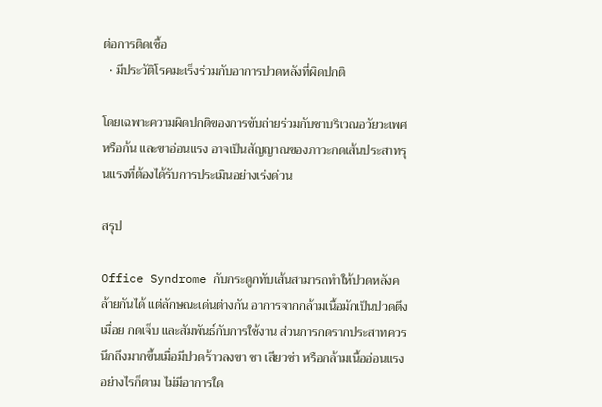ต่อการติดเชื้อ
  • มีประวัติโรคมะเร็งร่วมกับอาการปวดหลังที่ผิดปกติ

โดยเฉพาะความผิดปกติของการขับถ่ายร่วมกับชาบริเวณอวัยวะเพศหรือก้น และขาอ่อนแรง อาจเป็นสัญญาณของภาวะกดเส้นประสาทรุนแรงที่ต้องได้รับการประเมินอย่างเร่งด่วน

สรุป

Office Syndrome กับกระดูกทับเส้นสามารถทำให้ปวดหลังคล้ายกันได้ แต่ลักษณะเด่นต่างกัน อาการจากกล้ามเนื้อมักเป็นปวดตึง เมื่อย กดเจ็บ และสัมพันธ์กับการใช้งาน ส่วนการกดรากประสาทควรนึกถึงมากขึ้นเมื่อมีปวดร้าวลงขา ชา เสียวซ่า หรือกล้ามเนื้ออ่อนแรง อย่างไรก็ตาม ไม่มีอาการใด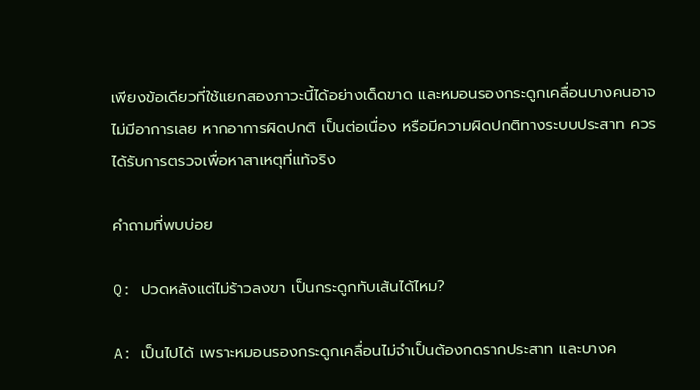เพียงข้อเดียวที่ใช้แยกสองภาวะนี้ได้อย่างเด็ดขาด และหมอนรองกระดูกเคลื่อนบางคนอาจไม่มีอาการเลย หากอาการผิดปกติ เป็นต่อเนื่อง หรือมีความผิดปกติทางระบบประสาท ควรได้รับการตรวจเพื่อหาสาเหตุที่แท้จริง

คำถามที่พบบ่อย

Q: ปวดหลังแต่ไม่ร้าวลงขา เป็นกระดูกทับเส้นได้ไหม?

A: เป็นไปได้ เพราะหมอนรองกระดูกเคลื่อนไม่จำเป็นต้องกดรากประสาท และบางค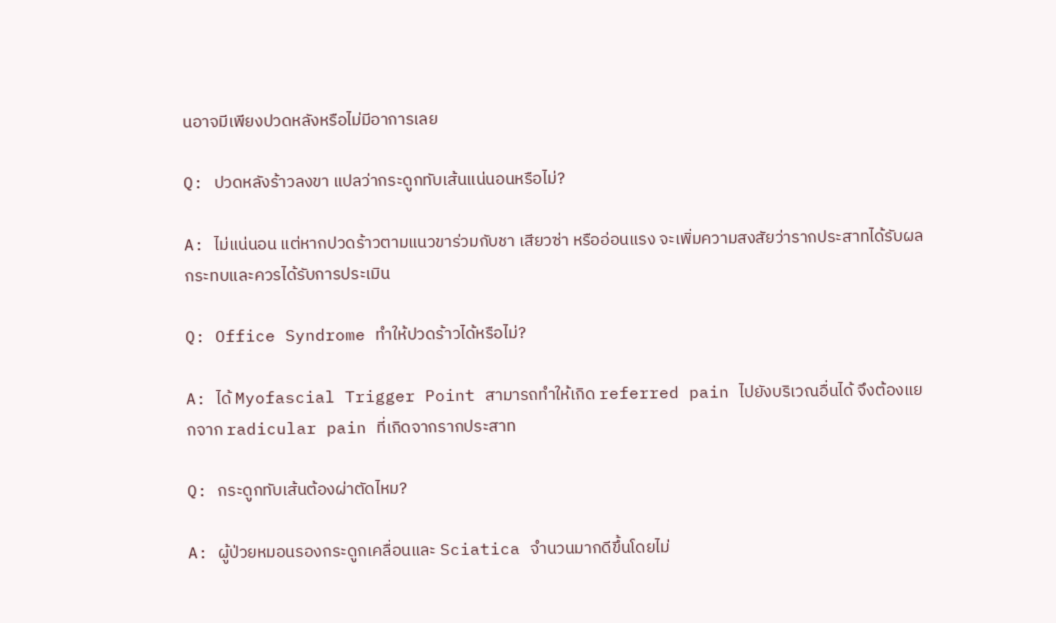นอาจมีเพียงปวดหลังหรือไม่มีอาการเลย

Q: ปวดหลังร้าวลงขา แปลว่ากระดูกทับเส้นแน่นอนหรือไม่?

A: ไม่แน่นอน แต่หากปวดร้าวตามแนวขาร่วมกับชา เสียวซ่า หรืออ่อนแรง จะเพิ่มความสงสัยว่ารากประสาทได้รับผลกระทบและควรได้รับการประเมิน

Q: Office Syndrome ทำให้ปวดร้าวได้หรือไม่?

A: ได้ Myofascial Trigger Point สามารถทำให้เกิด referred pain ไปยังบริเวณอื่นได้ จึงต้องแยกจาก radicular pain ที่เกิดจากรากประสาท

Q: กระดูกทับเส้นต้องผ่าตัดไหม?

A: ผู้ป่วยหมอนรองกระดูกเคลื่อนและ Sciatica จำนวนมากดีขึ้นโดยไม่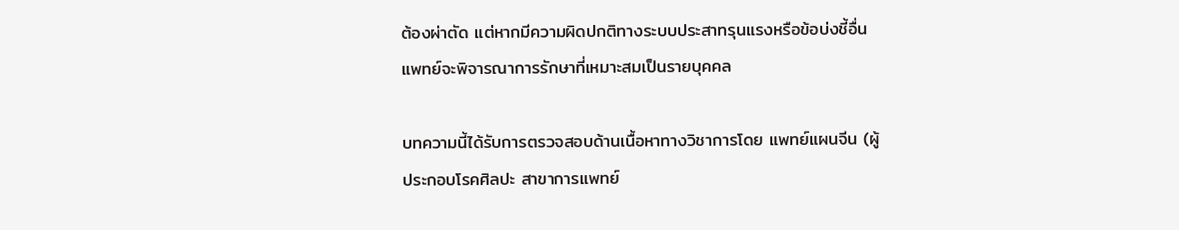ต้องผ่าตัด แต่หากมีความผิดปกติทางระบบประสาทรุนแรงหรือข้อบ่งชี้อื่น แพทย์จะพิจารณาการรักษาที่เหมาะสมเป็นรายบุคคล

บทความนี้ได้รับการตรวจสอบด้านเนื้อหาทางวิชาการโดย แพทย์แผนจีน (ผู้ประกอบโรคศิลปะ สาขาการแพทย์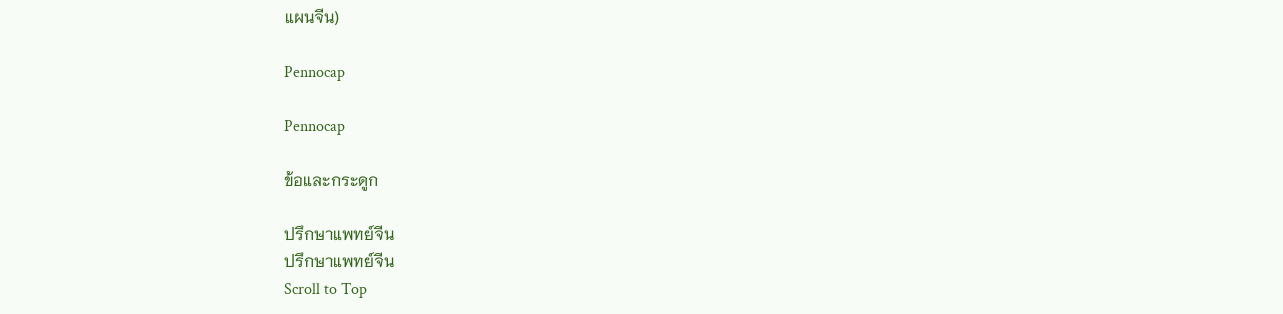แผนจีน)

Pennocap

Pennocap

ข้อและกระดูก

ปรึกษาแพทย์จีน
ปรึกษาแพทย์จีน
Scroll to Top